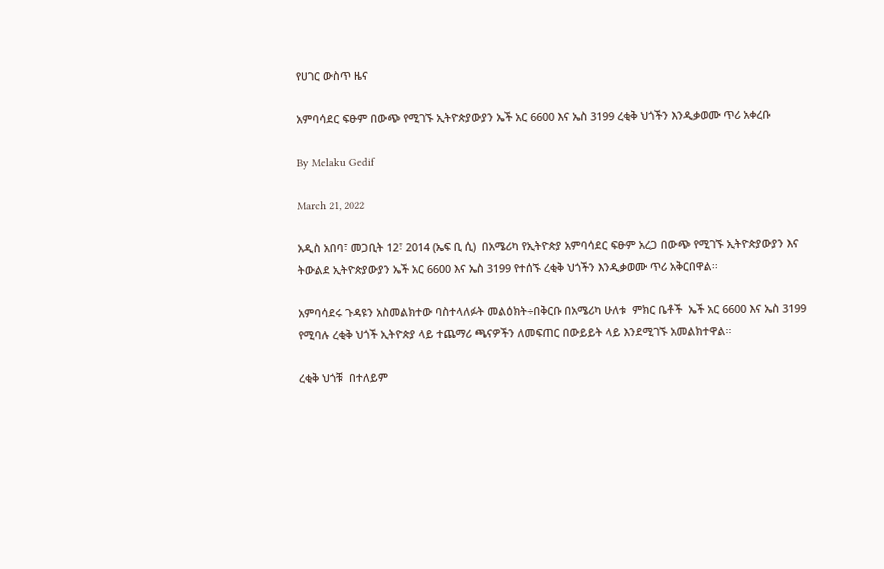የሀገር ውስጥ ዜና

አምባሳደር ፍፁም በውጭ የሚገኙ ኢትዮጵያውያን ኤች አር 6600 እና ኤስ 3199 ረቂቅ ህጎችን እንዲቃወሙ ጥሪ አቀረቡ

By Melaku Gedif

March 21, 2022

አዲስ አበባ፣ መጋቢት 12፣ 2014 (ኤፍ ቢ ሲ)  በአሜሪካ የኢትዮጵያ አምባሳደር ፍፁም አረጋ በውጭ የሚገኙ ኢትዮጵያውያን እና ትውልደ ኢትዮጵያውያን ኤች አር 6600 እና ኤስ 3199 የተሰኙ ረቂቅ ህጎችን እንዲቃወሙ ጥሪ አቅርበዋል፡፡

አምባሳደሩ ጉዳዩን አስመልክተው ባስተላለፉት መልዕክት÷በቅርቡ በአሜሪካ ሁለቱ  ምክር ቤቶች  ኤች አር 6600 እና ኤስ 3199 የሚባሉ ረቂቅ ህጎች ኢትዮጵያ ላይ ተጨማሪ ጫናዎችን ለመፍጠር በውይይት ላይ እንደሚገኙ አመልክተዋል፡፡

ረቂቅ ህጎቹ  በተለይም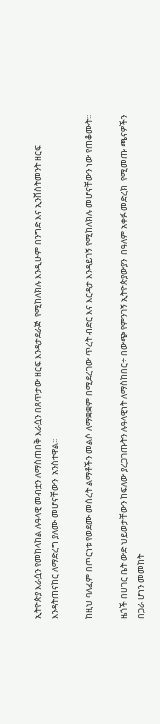ኢትዮጵያ እራሷን የመከላከል ሉዓላዊ መብቷን ለማስጠበቅ እራሷን በጸጥታው ዘርፍ እንዳታደራጅ  የሚከለክሉ እንዲሁም በንግድ እና ኢንቨስትመንት ዘርፍ  እንዳትጠናከር ለማድረግ ያለሙ መሆናቸውን  አንስተዋል፡፡

ከዚህ ባለፈም በጦርነቱ የወደሙ መሰረት ልማቶችን መልሶ ለማቋቋም በሚደረገው ጥረት ብድር እና እርዳታ እንዳይገኝ የሚከለክሉ መሆናቸውን ነው የጠቆሙት፡፡

ዜጎች በሀገር ቤት ውድ ህይወታቸውን ከፍለው ያረጋገጡትን ሉዓላዊነት ለማስከበር÷ በውጭ የምንገኝ ኢትዮጵያውያን  በዓለም አቀፉ መድረክ  የሚመጡ ጫናዎችን በጋራ ሆነን መመከት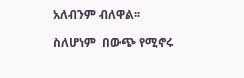አለብንም ብለዋል፡፡

ስለሆነም  በውጭ የሚኖሩ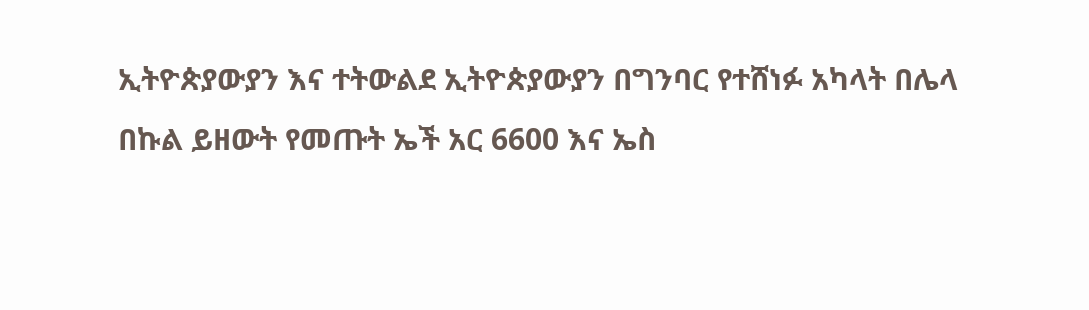ኢትዮጵያውያን እና ተትውልደ ኢትዮጵያውያን በግንባር የተሸነፉ አካላት በሌላ በኩል ይዘውት የመጡት ኤች አር 6600 እና ኤስ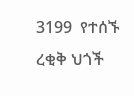3199  የተሰኙ ረቂቅ ህጎች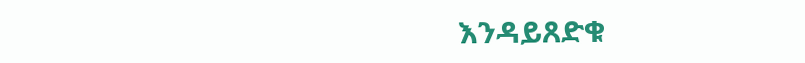እንዳይጸድቁ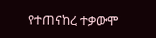የተጠናከረ ተቃውሞ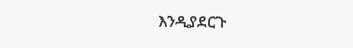እንዲያደርጉ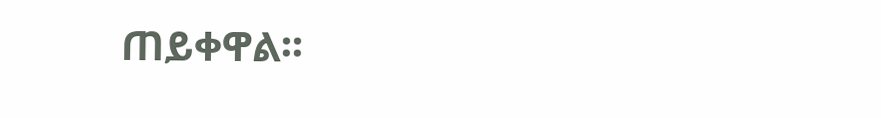ጠይቀዋል፡፡